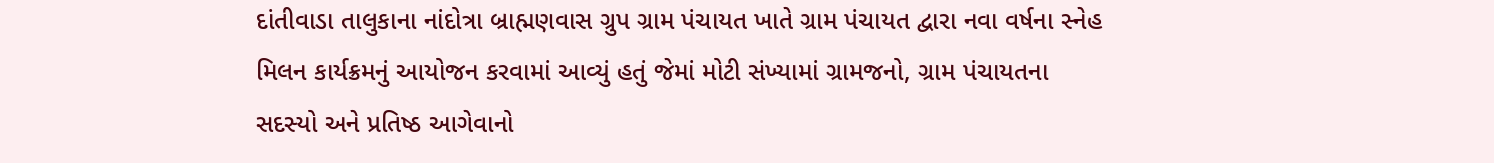દાંતીવાડા તાલુકાના નાંદોત્રા બ્રાહ્મણવાસ ગ્રુપ ગ્રામ પંચાયત ખાતે ગ્રામ પંચાયત દ્વારા નવા વર્ષના સ્નેહ મિલન કાર્યક્રમનું આયોજન કરવામાં આવ્યું હતું જેમાં મોટી સંખ્યામાં ગ્રામજનો, ગ્રામ પંચાયતના સદસ્યો અને પ્રતિષ્ઠ આગેવાનો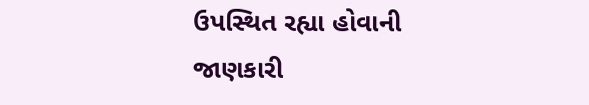ઉપસ્થિત રહ્યા હોવાની જાણકારી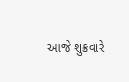આજે શુક્રવારે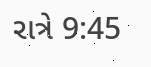રાત્રે 9:45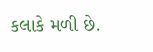કલાકે મળી છે.